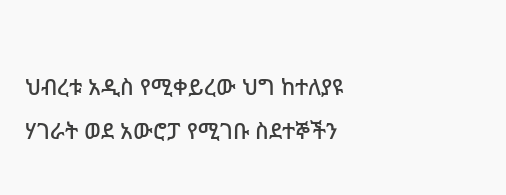ህብረቱ አዲስ የሚቀይረው ህግ ከተለያዩ ሃገራት ወደ አውሮፓ የሚገቡ ስደተኞችን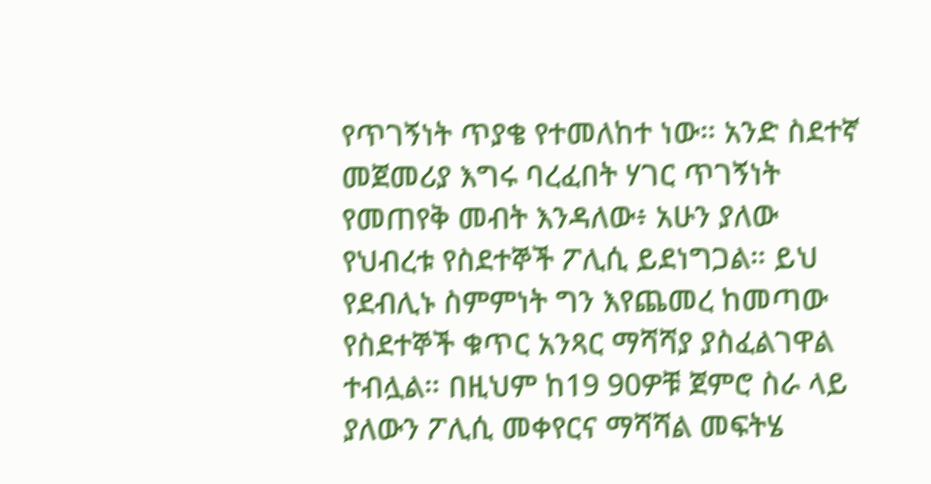የጥገኝነት ጥያቄ የተመለከተ ነው። አንድ ስደተኛ መጀመሪያ እግሩ ባረፈበት ሃገር ጥገኝነት የመጠየቅ መብት እንዳለው፥ አሁን ያለው የህብረቱ የስደተኞች ፖሊሲ ይደነግጋል። ይህ የደብሊኑ ስምምነት ግን እየጨመረ ከመጣው የስደተኞች ቁጥር አንጻር ማሻሻያ ያስፈልገዋል ተብሏል። በዚህም ከ19 90ዎቹ ጀምሮ ስራ ላይ ያለውን ፖሊሲ መቀየርና ማሻሻል መፍትሄ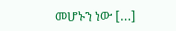መሆኑን ነው […]